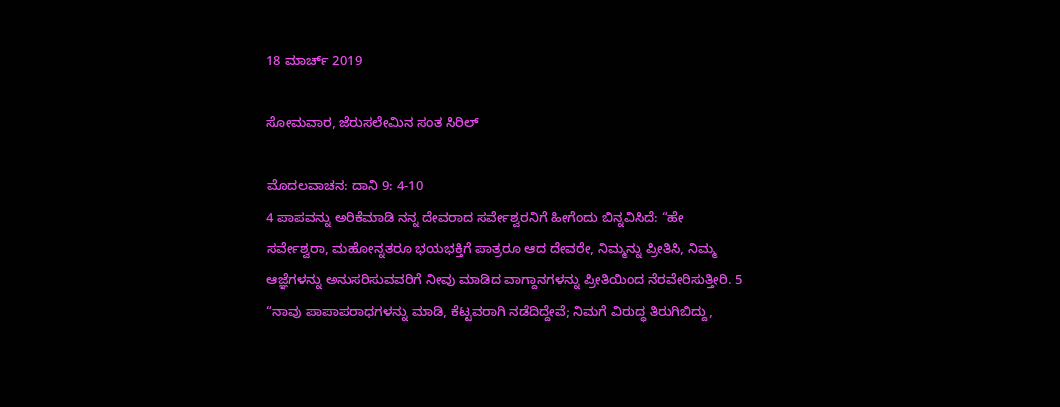18 ಮಾರ್ಚ್ 2019

ಸೋಮವಾರ, ಜೆರುಸಲೇಮಿನ ಸಂತ ಸಿರಿಲ್

ಮೊದಲವಾಚನ: ದಾನಿ 9: 4-10
4 ಪಾಪವನ್ನು ಅರಿಕೆಮಾಡಿ ನನ್ನ ದೇವರಾದ ಸರ್ವೇಶ್ವರನಿಗೆ ಹೀಗೆಂದು ಬಿನ್ನವಿಸಿದೆ: “ಹೇ ಸರ್ವೇಶ್ವರಾ, ಮಹೋನ್ನತರೂ ಭಯಭಕ್ತಿಗೆ ಪಾತ್ರರೂ ಆದ ದೇವರೇ, ನಿಮ್ಮನ್ನು ಪ್ರೀತಿಸಿ, ನಿಮ್ಮ ಆಜ್ಞೆಗಳನ್ನು ಅನುಸರಿಸುವವರಿಗೆ ನೀವು ಮಾಡಿದ ವಾಗ್ದಾನಗಳನ್ನು ಪ್ರೀತಿಯಿಂದ ನೆರವೇರಿಸುತ್ತೀರಿ. 5 “ನಾವು ಪಾಪಾಪರಾಧಗಳನ್ನು ಮಾಡಿ, ಕೆಟ್ಟವರಾಗಿ ನಡೆದಿದ್ದೇವೆ; ನಿಮಗೆ ವಿರುದ್ಧ ತಿರುಗಿಬಿದ್ದು,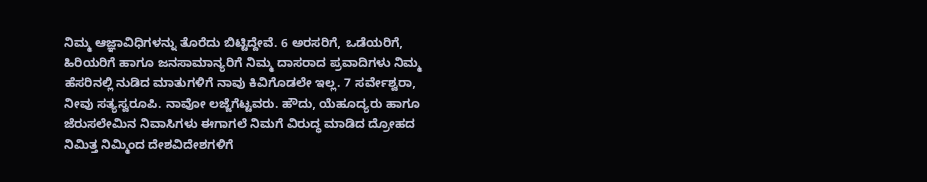ನಿಮ್ಮ ಆಜ್ಞಾವಿಧಿಗಳನ್ನು ತೊರೆದು ಬಿಟ್ಟಿದ್ದೇವೆ. 6 ಅರಸರಿಗೆ, ಒಡೆಯರಿಗೆ, ಹಿರಿಯರಿಗೆ ಹಾಗೂ ಜನಸಾಮಾನ್ಯರಿಗೆ ನಿಮ್ಮ ದಾಸರಾದ ಪ್ರವಾದಿಗಳು ನಿಮ್ಮ ಹೆಸರಿನಲ್ಲಿ ನುಡಿದ ಮಾತುಗಳಿಗೆ ನಾವು ಕಿವಿಗೊಡಲೇ ಇಲ್ಲ. 7 ಸರ್ವೇಶ್ವರಾ, ನೀವು ಸತ್ಯಸ್ವರೂಪಿ. ನಾವೋ ಲಜ್ಜೆಗೆಟ್ಟವರು. ಹೌದು, ಯೆಹೂದ್ಯರು ಹಾಗೂ ಜೆರುಸಲೇಮಿನ ನಿವಾಸಿಗಳು ಈಗಾಗಲೆ ನಿಮಗೆ ವಿರುದ್ಧ ಮಾಡಿದ ದ್ರೋಹದ ನಿಮಿತ್ತ ನಿಮ್ಮಿಂದ ದೇಶವಿದೇಶಗಳಿಗೆ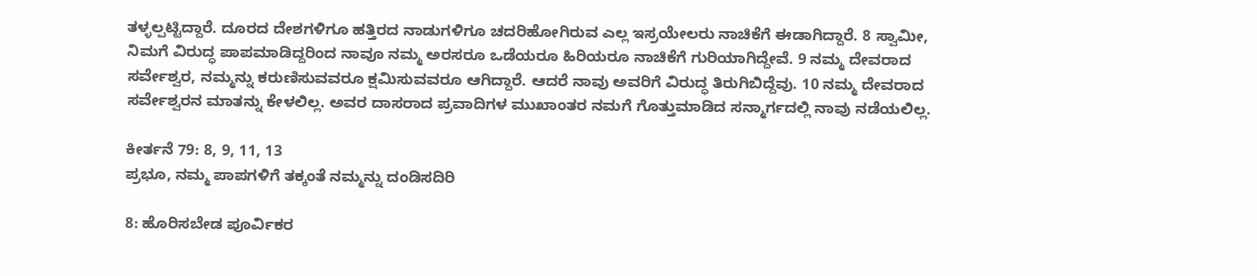ತಳ್ಳಲ್ಪಟ್ಟಿದ್ದಾರೆ. ದೂರದ ದೇಶಗಳಿಗೂ ಹತ್ತಿರದ ನಾಡುಗಳಿಗೂ ಚದರಿಹೋಗಿರುವ ಎಲ್ಲ ಇಸ್ರಯೇಲರು ನಾಚಿಕೆಗೆ ಈಡಾಗಿದ್ದಾರೆ. 8 ಸ್ವಾಮೀ, ನಿಮಗೆ ವಿರುದ್ಧ ಪಾಪಮಾಡಿದ್ದರಿಂದ ನಾವೂ ನಮ್ಮ ಅರಸರೂ ಒಡೆಯರೂ ಹಿರಿಯರೂ ನಾಚಿಕೆಗೆ ಗುರಿಯಾಗಿದ್ದೇವೆ. 9 ನಮ್ಮ ದೇವರಾದ ಸರ್ವೇಶ್ವರ, ನಮ್ಮನ್ನು ಕರುಣಿಸುವವರೂ ಕ್ಷಮಿಸುವವರೂ ಆಗಿದ್ದಾರೆ. ಆದರೆ ನಾವು ಅವರಿಗೆ ವಿರುದ್ಧ ತಿರುಗಿಬಿದ್ದೆವು. 10 ನಮ್ಮ ದೇವರಾದ ಸರ್ವೇಶ್ವರನ ಮಾತನ್ನು ಕೇಳಲಿಲ್ಲ. ಅವರ ದಾಸರಾದ ಪ್ರವಾದಿಗಳ ಮುಖಾಂತರ ನಮಗೆ ಗೊತ್ತುಮಾಡಿದ ಸನ್ಮಾರ್ಗದಲ್ಲಿ ನಾವು ನಡೆಯಲಿಲ್ಲ.

ಕೀರ್ತನೆ 79: 8, 9, 11, 13
ಪ್ರಭೂ, ನಮ್ಮ ಪಾಪಗಳಿಗೆ ತಕ್ಕಂತೆ ನಮ್ಮನ್ನು ದಂಡಿಸದಿರಿ

8: ಹೊರಿಸಬೇಡ ಪೂರ್ವಿಕರ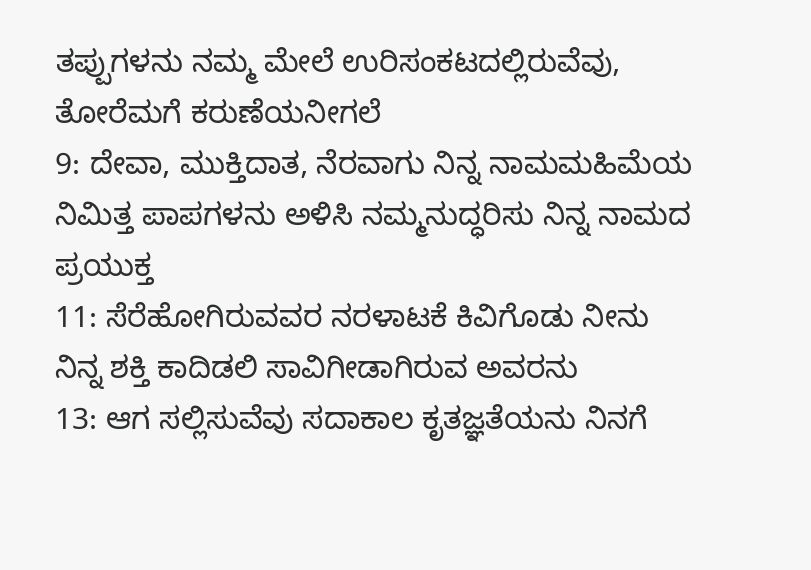ತಪ್ಪುಗಳನು ನಮ್ಮ ಮೇಲೆ ಉರಿಸಂಕಟದಲ್ಲಿರುವೆವು, ತೋರೆಮಗೆ ಕರುಣೆಯನೀಗಲೆ
9: ದೇವಾ, ಮುಕ್ತಿದಾತ, ನೆರವಾಗು ನಿನ್ನ ನಾಮಮಹಿಮೆಯ ನಿಮಿತ್ತ ಪಾಪಗಳನು ಅಳಿಸಿ ನಮ್ಮನುದ್ಧರಿಸು ನಿನ್ನ ನಾಮದ ಪ್ರಯುಕ್ತ
11: ಸೆರೆಹೋಗಿರುವವರ ನರಳಾಟಕೆ ಕಿವಿಗೊಡು ನೀನು ನಿನ್ನ ಶಕ್ತಿ ಕಾದಿಡಲಿ ಸಾವಿಗೀಡಾಗಿರುವ ಅವರನು
13: ಆಗ ಸಲ್ಲಿಸುವೆವು ಸದಾಕಾಲ ಕೃತಜ್ಞತೆಯನು ನಿನಗೆ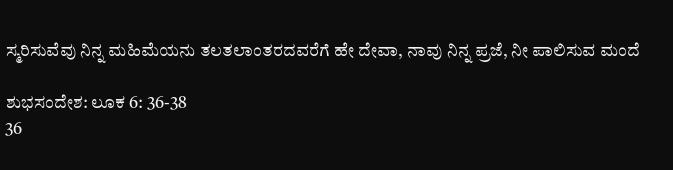ಸ್ಮರಿಸುವೆವು ನಿನ್ನ ಮಹಿಮೆಯನು ತಲತಲಾಂತರದವರೆಗೆ ಹೇ ದೇವಾ, ನಾವು ನಿನ್ನ ಪ್ರಜೆ, ನೀ ಪಾಲಿಸುವ ಮಂದೆ

ಶುಭಸಂದೇಶ: ಲೂಕ 6: 36-38
36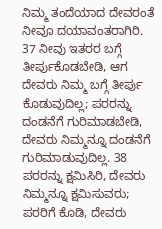ನಿಮ್ಮ ತಂದೆಯಾದ ದೇವರಂತೆ ನೀವೂ ದಯಾವಂತರಾಗಿರಿ. 37 ನೀವು ಇತರರ ಬಗ್ಗೆ ತೀರ್ಪುಕೊಡಬೇಡಿ, ಆಗ ದೇವರು ನಿಮ್ಮ ಬಗ್ಗೆ ತೀರ್ಪು ಕೊಡುವುದಿಲ್ಲ; ಪರರನ್ನು ದಂಡನೆಗೆ ಗುರಿಮಾಡಬೇಡಿ, ದೇವರು ನಿಮ್ಮನ್ನೂ ದಂಡನೆಗೆ ಗುರಿಮಾಡುವುದಿಲ್ಲ. 38 ಪರರನ್ನು ಕ್ಷಮಿಸಿರಿ, ದೇವರು ನಿಮ್ಮನ್ನೂ ಕ್ಷಮಿಸುವರು; ಪರರಿಗೆ ಕೊಡಿ, ದೇವರು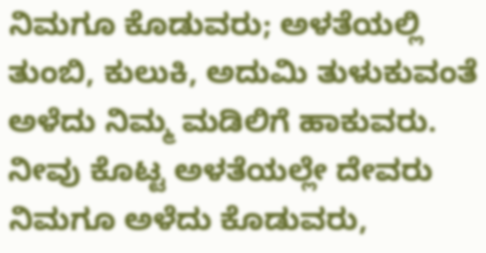ನಿಮಗೂ ಕೊಡುವರು; ಅಳತೆಯಲ್ಲಿ ತುಂಬಿ, ಕುಲುಕಿ, ಅದುಮಿ ತುಳುಕುವಂತೆ ಅಳೆದು ನಿಮ್ಮ ಮಡಿಲಿಗೆ ಹಾಕುವರು. ನೀವು ಕೊಟ್ಟ ಅಳತೆಯಲ್ಲೇ ದೇವರು ನಿಮಗೂ ಅಳೆದು ಕೊಡುವರು,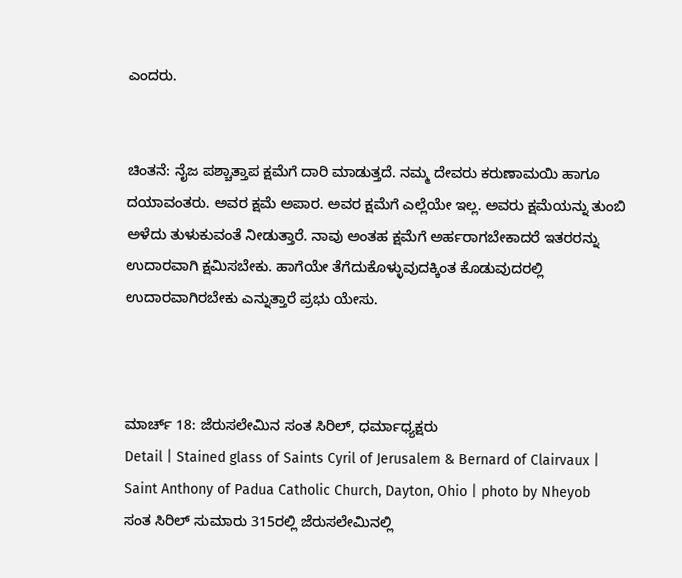ಎಂದರು.


ಚಿಂತನೆ: ನೈಜ ಪಶ್ಚಾತ್ತಾಪ ಕ್ಷಮೆಗೆ ದಾರಿ ಮಾಡುತ್ತದೆ. ನಮ್ಮ ದೇವರು ಕರುಣಾಮಯಿ ಹಾಗೂ ದಯಾವಂತರು. ಅವರ ಕ್ಷಮೆ ಅಪಾರ. ಅವರ ಕ್ಷಮೆಗೆ ಎಲ್ಲೆಯೇ ಇಲ್ಲ. ಅವರು ಕ್ಷಮೆಯನ್ನು ತುಂಬಿ ಅಳೆದು ತುಳುಕುವಂತೆ ನೀಡುತ್ತಾರೆ. ನಾವು ಅಂತಹ ಕ್ಷಮೆಗೆ ಅರ್ಹರಾಗಬೇಕಾದರೆ ಇತರರನ್ನು ಉದಾರವಾಗಿ ಕ್ಷಮಿಸಬೇಕು. ಹಾಗೆಯೇ ತೆಗೆದುಕೊಳ್ಳುವುದಕ್ಕಿಂತ ಕೊಡುವುದರಲ್ಲಿ ಉದಾರವಾಗಿರಬೇಕು ಎನ್ನುತ್ತಾರೆ ಪ್ರಭು ಯೇಸು.



ಮಾರ್ಚ್ 18: ಜೆರುಸಲೇಮಿನ ಸಂತ ಸಿರಿಲ್, ಧರ್ಮಾಧ್ಯಕ್ಷರು
Detail | Stained glass of Saints Cyril of Jerusalem & Bernard of Clairvaux | Saint Anthony of Padua Catholic Church, Dayton, Ohio | photo by Nheyob
ಸಂತ ಸಿರಿಲ್ ಸುಮಾರು 315ರಲ್ಲಿ ಜೆರುಸಲೇಮಿನಲ್ಲಿ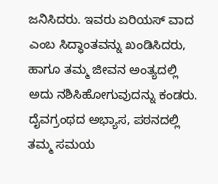ಜನಿಸಿದರು. ಇವರು ಏರಿಯಸ್‌ ವಾದ ಎಂಬ ಸಿದ್ಧಾಂತವನ್ನು ಖಂಡಿಸಿದರು, ಹಾಗೂ ತಮ್ಮ ಜೀವನ ಅಂತ್ಯದಲ್ಲಿ ಅದು ನಶಿಸಿಹೋಗುವುದನ್ನು ಕಂಡರು. ದೈವಗ್ರಂಥದ ಅಭ್ಯಾಸ, ಪಠನದಲ್ಲಿ ತಮ್ಮ ಸಮಯ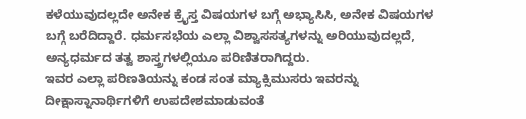ಕಳೆಯುವುದಲ್ಲದೇ ಅನೇಕ ಕ್ರೈಸ್ತ ವಿಷಯಗಳ ಬಗ್ಗೆ ಅಭ್ಯಾಸಿಸಿ, ಅನೇಕ ವಿಷಯಗಳ ಬಗ್ಗೆ ಬರೆದಿದ್ದಾರೆ. ಧರ್ಮಸಭೆಯ ಎಲ್ಲಾ ವಿಶ್ವಾಸಸತ್ಯಗಳನ್ನು ಅರಿಯುವುದಲ್ಲದೆ, ಅನ್ಯಧರ್ಮದ ತತ್ವ ಶಾಸ್ತ್ರಗಳಲ್ಲಿಯೂ ಪರಿಣಿತರಾಗಿದ್ದರು.
ಇವರ ಎಲ್ಲಾ ಪರಿಣತಿಯನ್ನು ಕಂಡ ಸಂತ ಮ್ಯಾಕ್ಸಿಮುಸರು ಇವರನ್ನು ದೀಕ್ಷಾಸ್ನಾನಾರ್ಥಿಗಳಿಗೆ ಉಪದೇಶಮಾಡುವಂತೆ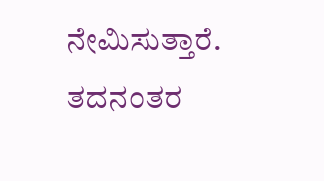ನೇಮಿಸುತ್ತಾರೆ. ತದನಂತರ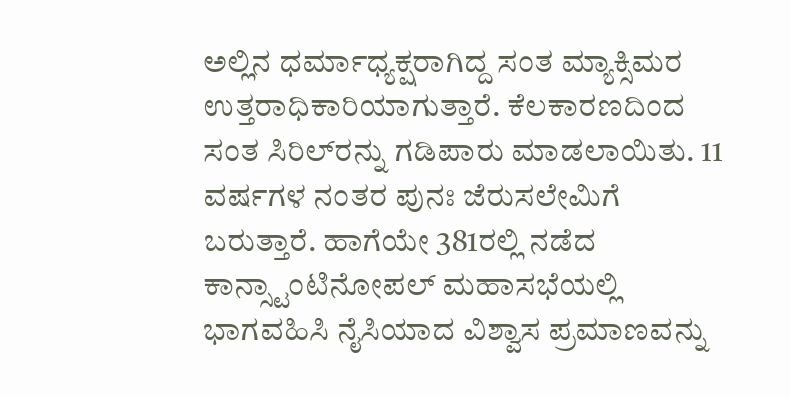ಅಲ್ಲಿನ ಧರ್ಮಾಧ್ಯಕ್ಷರಾಗಿದ್ದ ಸಂತ ಮ್ಯಾಕ್ಸಿಮರ ಉತ್ತರಾಧಿಕಾರಿಯಾಗುತ್ತಾರೆ. ಕೆಲಕಾರಣದಿಂದ ಸಂತ ಸಿರಿಲ್‌ರನ್ನು ಗಡಿಪಾರು ಮಾಡಲಾಯಿತು. 11 ವರ್ಷಗಳ ನಂತರ ಪುನಃ ಜೆರುಸಲೇಮಿಗೆ ಬರುತ್ತಾರೆ. ಹಾಗೆಯೇ 381ರಲ್ಲಿ ನಡೆದ ಕಾನ್ಸ್ಟಾಂಟಿನೋಪಲ್ ಮಹಾಸಭೆಯಲ್ಲಿ ಭಾಗವಹಿಸಿ ನೈಸಿಯಾದ ವಿಶ್ವಾಸ ಪ್ರಮಾಣವನ್ನು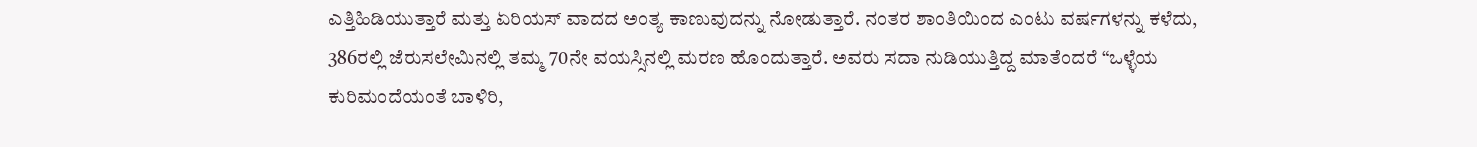ಎತ್ತಿಹಿಡಿಯುತ್ತಾರೆ ಮತ್ತು ಏರಿಯಸ್ ವಾದದ ಅಂತ್ಯ ಕಾಣುವುದನ್ನು ನೋಡುತ್ತಾರೆ. ನಂತರ ಶಾಂತಿಯಿಂದ ಎಂಟು ವರ್ಷಗಳನ್ನು ಕಳೆದು, 386ರಲ್ಲಿ ಜೆರುಸಲೇಮಿನಲ್ಲಿ ತಮ್ಮ 70ನೇ ವಯಸ್ಸಿನಲ್ಲಿ ಮರಣ ಹೊಂದುತ್ತಾರೆ. ಅವರು ಸದಾ ನುಡಿಯುತ್ತಿದ್ದ ಮಾತೆಂದರೆ “ಒಳ್ಳೆಯ ಕುರಿಮಂದೆಯಂತೆ ಬಾಳಿರಿ,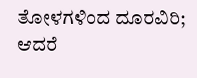ತೋಳಗಳಿಂದ ದೂರವಿರಿ; ಆದರೆ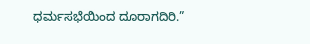ಧರ್ಮಸಭೆಯಿಂದ ದೂರಾಗದಿರಿ.”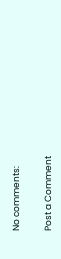No comments:

Post a Comment